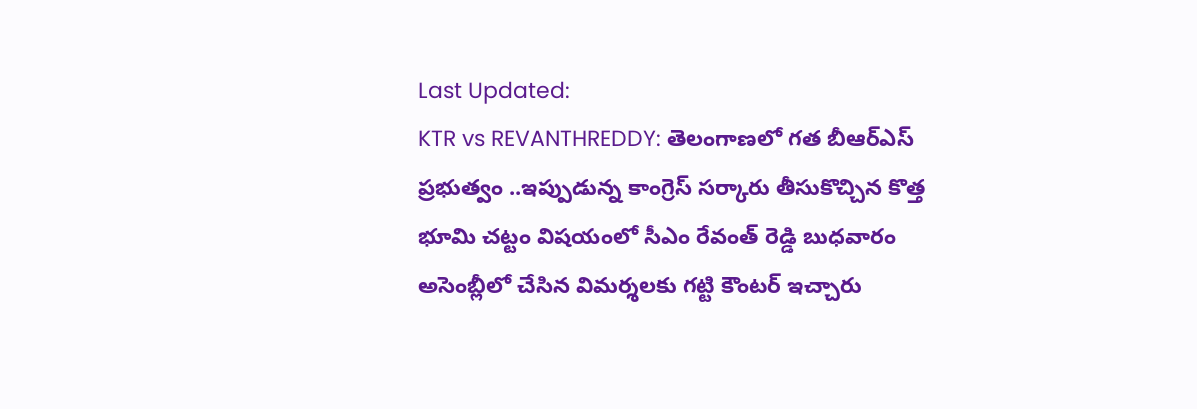Last Updated:
KTR vs REVANTHREDDY: తెలంగాణలో గత బీఆర్ఎస్ ప్రభుత్వం ..ఇప్పుడున్న కాంగ్రెస్ సర్కారు తీసుకొచ్చిన కొత్త భూమి చట్టం విషయంలో సీఎం రేవంత్ రెడ్డి బుధవారం అసెంబ్లీలో చేసిన విమర్శలకు గట్టి కౌంటర్ ఇచ్చారు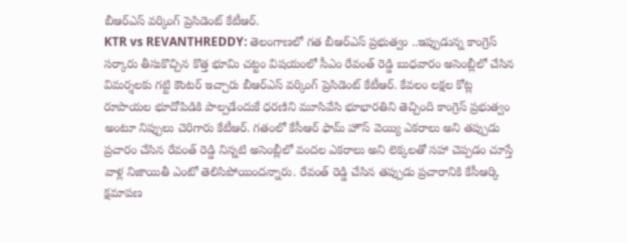బీఆర్ఎస్ వర్కింగ్ ప్రెసిడెంట్ కేటీఆర్.
KTR vs REVANTHREDDY: తెలంగాణలో గత బీఆర్ఎస్ ప్రభుత్వం ..ఇప్పుడున్న కాంగ్రెస్ సర్కారు తీసుకొచ్చిన కొత్త భూమి చట్టం విషయంలో సీఎం రేవంత్ రెడ్డి బుధవారం అసెంబ్లీలో చేసిన విమర్శలకు గట్టి కౌంటర్ ఇచ్చారు బీఆర్ఎస్ వర్కింగ్ ప్రెసిడెంట్ కేటీఆర్. కేవలం లక్షల కోట్ల రూపాయల భూదోపిడికి పాల్పడేందుకే ధరణిని మూసివేసి భూభారతిని తెచ్చింది కాంగ్రెస్ ప్రభుత్వం అంటూ నిప్పులు చెరిగారు కేటీఆర్. గతంలో కేసీఆర్ ఫామ్ హౌస్ వెయ్యి ఎకరాలు అని తప్పుడు ప్రచారం చేసిన రేవంత్ రెడ్డి నిన్నటి అసెంబ్లీలో వందల ఎకరాలు అని లెక్కలతో సహా చెప్పడం చూస్తే వాళ్ల నిజాయితీ ఎంటో తెలిసిపోయిందన్నారు. రేవంత్ రెడ్డి చేసిన తప్పుడు ప్రచారానికి కేసీఆర్కి క్షమాపణ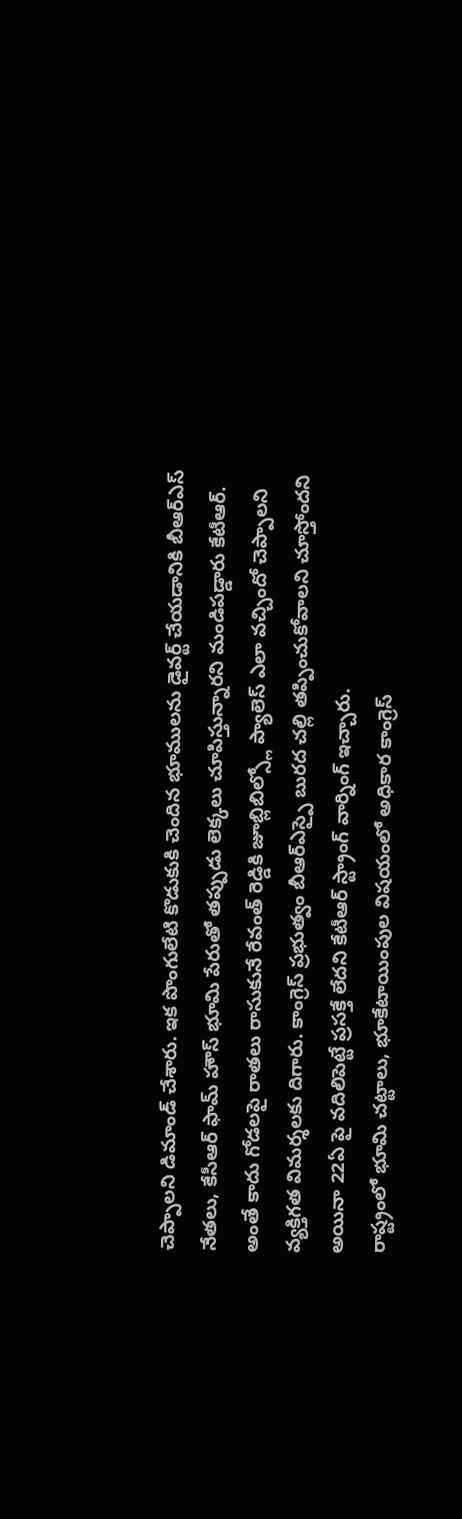చెప్పాలని డిమాండ్ చేశారు. ఇక పొంగులేటి కొడుకుకి చెందిన భూములను డైవర్ట్ చేయడానికి బీఆర్ఎస్ నేతలు, కేసీఆర్ ఫామ్ హౌస్ భూమి పేరుతో తప్పుడు లెక్కలు చూపిస్తున్నారని మండిపడ్డారు కేటీఆర్. అంతే కాదు గోడలపై రాతలు రాసుకునే రేవంత్ రెడ్డికి జూబ్లిబిల్స్లో ప్యాలెస్ ఎలా వచ్చిందో చెప్పాలని వ్యక్తిగత విమర్శలకు దిగారు. కాంగ్రెస్ ప్రభుత్వం బీఆర్ఎస్పై బురద చల్లి తప్పించుకోవాలని చూస్తోందని అయినా 22ఏ పై వదిలిపెట్టే ప్రసక్తే లేదని కేటీఆర్ స్ట్రాంగ్ వార్నింగ్ ఇచ్చారు.
రాష్ట్రంలో భూమి చట్టాలు, భూకేటాయింపుల విషయంలో అధికార కాంగ్రెస్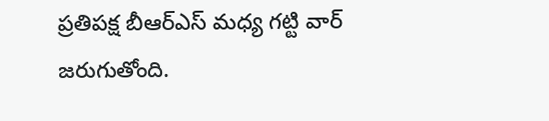ప్రతిపక్ష బీఆర్ఎస్ మధ్య గట్టి వార్ జరుగుతోంది.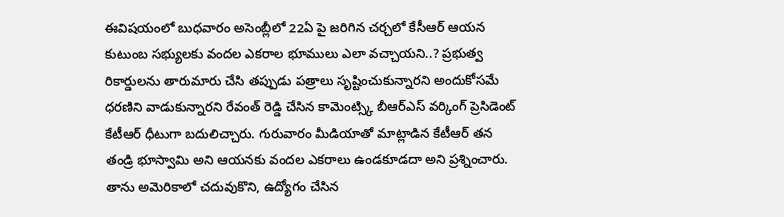ఈవిషయంలో బుధవారం అసెంబ్లీలో 22ఏ పై జరిగిన చర్చలో కేసీఆర్ ఆయన కుటుంబ సభ్యులకు వందల ఎకరాల భూములు ఎలా వచ్చాయని..? ప్రభుత్వ రికార్డులను తారుమారు చేసి తప్పుడు పత్రాలు సృష్టించుకున్నారని అందుకోసమే ధరణిని వాడుకున్నారని రేవంత్ రెడ్డి చేసిన కామెంట్స్కి బీఆర్ఎస్ వర్కింగ్ ప్రెసిడెంట్ కేటీఆర్ ధీటుగా బదులిచ్చారు. గురువారం మీడియాతో మాట్లాడిన కేటీఆర్ తన తండ్రి భూస్వామి అని ఆయనకు వందల ఎకరాలు ఉండకూడదా అని ప్రశ్నించారు. తాను అమెరికాలో చదువుకొని, ఉద్యోగం చేసిన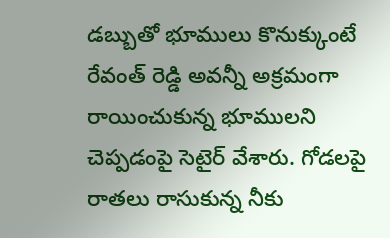డబ్బుతో భూములు కొనుక్కుంటే రేవంత్ రెడ్డి అవన్నీ అక్రమంగా రాయించుకున్న భూములని చెప్పడంపై సెటైర్ వేశారు. గోడలపై రాతలు రాసుకున్న నీకు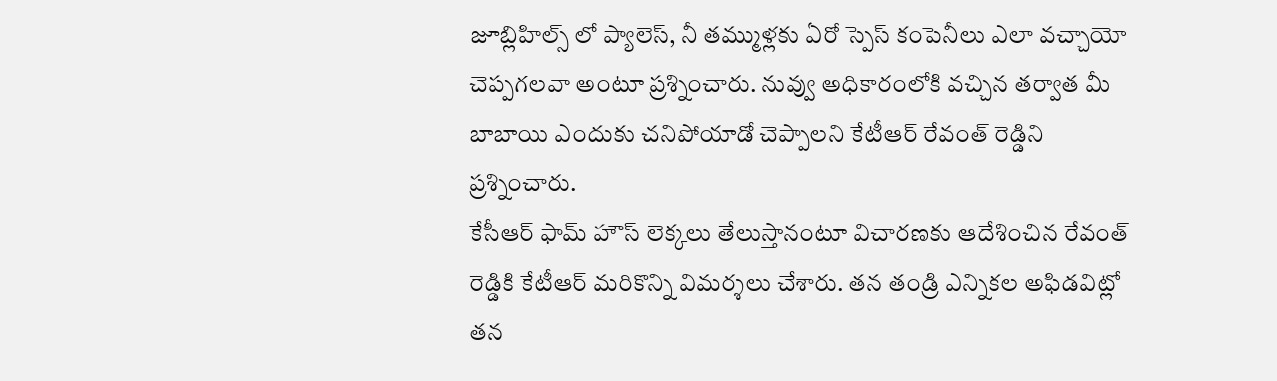జూబ్లిహిల్స్ లో ప్యాలెస్, నీ తమ్ముళ్లకు ఏరో స్పెస్ కంపెనీలు ఎలా వచ్చాయో చెప్పగలవా అంటూ ప్రశ్నించారు. నువ్వు అధికారంలోకి వచ్చిన తర్వాత మీ బాబాయి ఎందుకు చనిపోయాడో చెప్పాలని కేటీఆర్ రేవంత్ రెడ్డిని ప్రశ్నించారు.
కేసీఆర్ ఫామ్ హౌస్ లెక్కలు తేలుస్తానంటూ విచారణకు ఆదేశించిన రేవంత్ రెడ్డికి కేటీఆర్ మరికొన్ని విమర్శలు చేశారు. తన తండ్రి ఎన్నికల అఫిడవిట్లో తన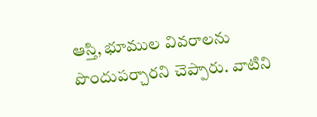ఆస్తి, భూముల వివరాలను పొందుపర్చారని చెప్పారు. వాటిని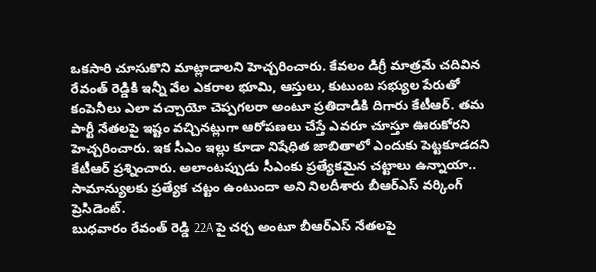ఒకసారి చూసుకొని మాట్లాడాలని హెచ్చరించారు. కేవలం డిగ్రీ మాత్రమే చదివిన రేవంత్ రెడ్డికి ఇన్నీ వేల ఎకరాల భూమి, ఆస్తులు, కుటుంబ సభ్యుల పేరుతో కంపెనీలు ఎలా వచ్చాయో చెప్పగలరా అంటూ ప్రతిదాడికి దిగారు కేటీఆర్. తమ పార్టీ నేతలపై ఇష్టం వచ్చినట్లుగా ఆరోపణలు చేస్తే ఎవరూ చూస్తూ ఊరుకోరని హెచ్చరించారు. ఇక సీఎం ఇల్లు కూడా నిషేధిత జాబితాలో ఎందుకు పెట్టకూడదని కేటీఆర్ ప్రశ్నించారు. అలాంటప్పుడు సీఎంకు ప్రత్యేకమైన చట్టాలు ఉన్నాయా.. సామాన్యులకు ప్రత్యేక చట్టం ఉంటుందా అని నిలదీశారు బీఆర్ఎస్ వర్కింగ్ ప్రెసిడెంట్.
బుధవారం రేవంత్ రెడ్డి 22A పై చర్చ అంటూ బీఆర్ఎస్ నేతలపై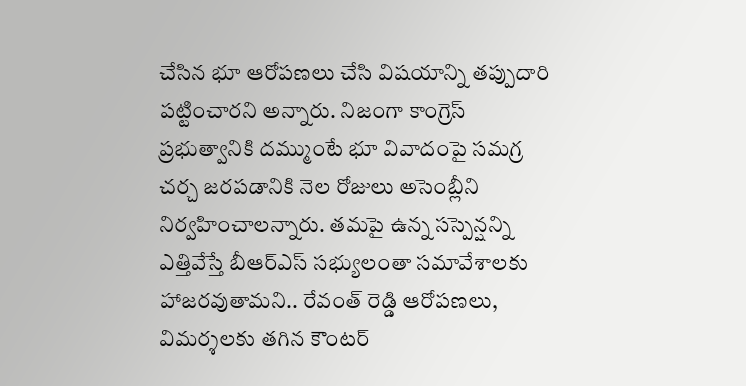చేసిన భూ ఆరోపణలు చేసి విషయాన్ని తప్పుదారి పట్టించారని అన్నారు. నిజంగా కాంగ్రెస్ ప్రభుత్వానికి దమ్ముంటే భూ వివాదంపై సమగ్ర చర్చ జరపడానికి నెల రోజులు అసెంబ్లీని నిర్వహించాలన్నారు. తమపై ఉన్న సస్పెన్షన్ని ఎత్తివేస్తే బీఆర్ఎస్ సభ్యులంతా సమావేశాలకు హాజరవుతామని.. రేవంత్ రెడ్డి ఆరోపణలు, విమర్శలకు తగిన కౌంటర్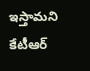ఇస్తామని కేటీఆర్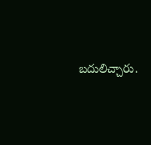బదులిచ్చారు.